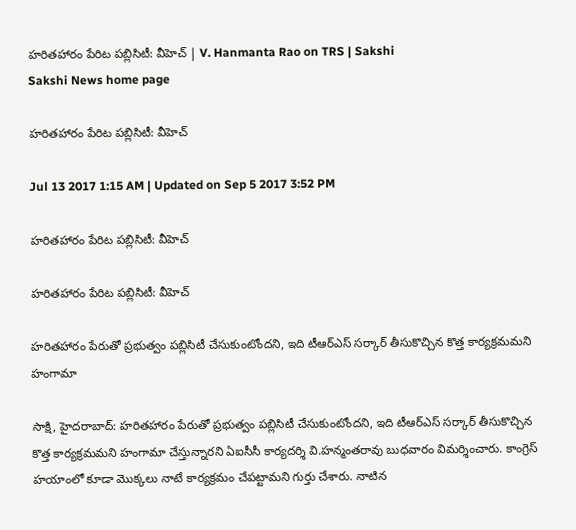హరితహారం పేరిట పబ్లిసిటీ: వీహెచ్‌ | V. Hanmanta Rao on TRS | Sakshi
Sakshi News home page

హరితహారం పేరిట పబ్లిసిటీ: వీహెచ్‌

Jul 13 2017 1:15 AM | Updated on Sep 5 2017 3:52 PM

హరితహారం పేరిట పబ్లిసిటీ: వీహెచ్‌

హరితహారం పేరిట పబ్లిసిటీ: వీహెచ్‌

హరితహారం పేరుతో ప్రభుత్వం పబ్లిసిటీ చేసుకుంటోందని, ఇది టీఆర్‌ఎస్‌ సర్కార్‌ తీసుకొచ్చిన కొత్త కార్యక్రమమని హంగామా

సాక్షి, హైదరాబాద్‌: హరితహారం పేరుతో ప్రభుత్వం పబ్లిసిటీ చేసుకుంటోందని, ఇది టీఆర్‌ఎస్‌ సర్కార్‌ తీసుకొచ్చిన కొత్త కార్యక్రమమని హంగామా చేస్తున్నారని ఏఐసీసీ కార్యదర్శి వి.హన్మంతరావు బుధవారం విమర్శించారు. కాంగ్రెస్‌ హయాంలో కూడా మొక్కలు నాటే కార్యక్రమం చేపట్టామని గుర్తు చేశారు. నాటిన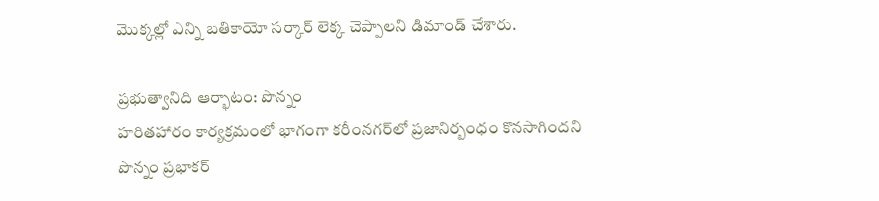మొక్కల్లో ఎన్ని బతికాయో సర్కార్‌ లెక్క చెప్పాలని డిమాండ్‌ చేశారు.

ప్రభుత్వానిది ఆర్భాటం: పొన్నం
హరితహారం కార్యక్రమంలో భాగంగా కరీంనగర్‌లో ప్రజానిర్బంధం కొనసాగిందని పొన్నం ప్రభాకర్‌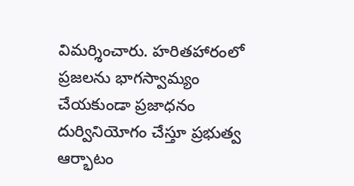విమర్శించారు. హరితహారంలో ప్రజలను భాగస్వామ్యం చేయకుండా ప్రజాధనం దుర్వినియోగం చేస్తూ ప్రభుత్వ ఆర్భాటం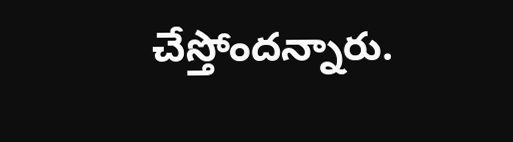చేస్తోందన్నారు.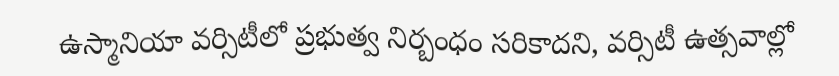ఉస్మానియా వర్సిటీలో ప్రభుత్వ నిర్బంధం సరికాదని, వర్సిటీ ఉత్సవాల్లో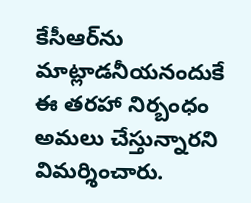కేసీఆర్‌ను మాట్లాడనీయనందుకే ఈ తరహా నిర్బంధం అమలు చేస్తున్నారని విమర్శించారు.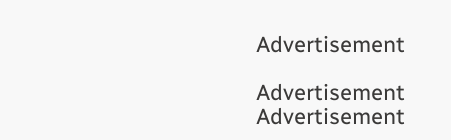Advertisement

Advertisement
Advertisement